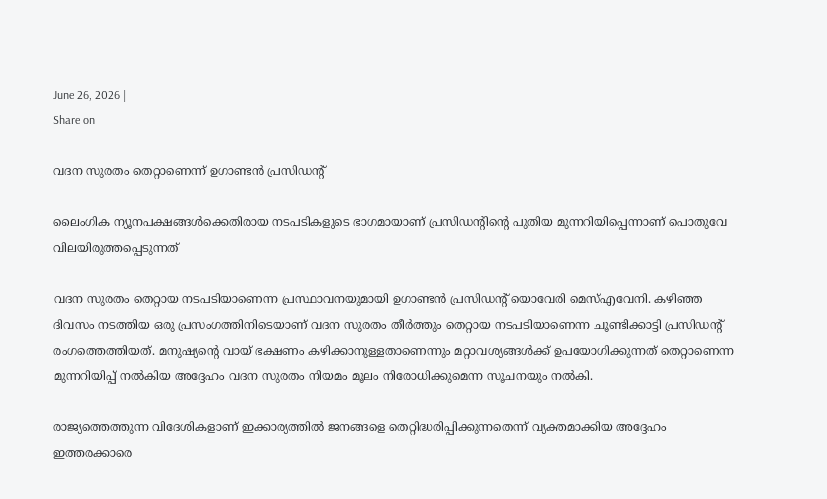June 26, 2026 |
Share on

വദന സുരതം തെറ്റാണെന്ന് ഉഗാണ്ടന്‍ പ്രസിഡന്റ്

ലൈംഗിക ന്യൂനപക്ഷങ്ങള്‍ക്കെതിരായ നടപടികളുടെ ഭാഗമായാണ് പ്രസിഡന്റിന്റെ പുതിയ മുന്നറിയിപ്പെന്നാണ് പൊതുവേ വിലയിരുത്തപ്പെടുന്നത്

വദന സുരതം തെറ്റായ നടപടിയാണെന്ന പ്രസ്ഥാവനയുമായി ഉഗാണ്ടന്‍ പ്രസിഡന്റ് യൊവേരി മെസ്എവേനി. കഴിഞ്ഞ ദിവസം നടത്തിയ ഒരു പ്രസംഗത്തിനിടെയാണ് വദന സുരതം തീര്‍ത്തും തെറ്റായ നടപടിയാണെന്ന ചൂണ്ടിക്കാട്ടി പ്രസിഡന്റ് രംഗത്തെത്തിയത്. മനുഷ്യന്റെ വായ് ഭക്ഷണം കഴിക്കാനുള്ളതാണെന്നും മറ്റാവശ്യങ്ങള്‍ക്ക് ഉപയോഗിക്കുന്നത് തെറ്റാണെന്ന മുന്നറിയിപ്പ് നല്‍കിയ അദ്ദേഹം വദന സുരതം നിയമം മൂലം നിരോധിക്കുമെന്ന സൂചനയും നല്‍കി.

രാജ്യത്തെത്തുന്ന വിദേശികളാണ് ഇക്കാര്യത്തില്‍ ജനങ്ങളെ തെറ്റിദ്ധരിപ്പിക്കുന്നതെന്ന് വ്യക്തമാക്കിയ അദ്ദേഹം ഇത്തരക്കാരെ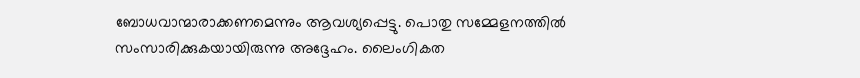ബോധവാന്മാരാക്കണമെന്നും ആവശ്യപ്പെട്ടു. പൊതു സമ്മേളനത്തില്‍ സംസാരിക്കുകയായിരുന്നു അദ്ദേഹം. ലൈംഗികത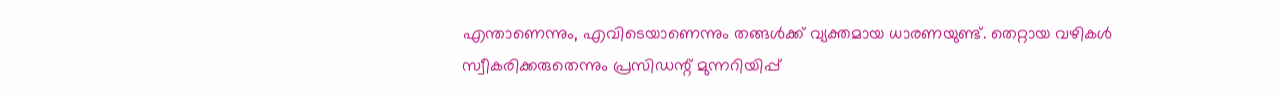എന്താണെന്നും, എവിടെയാണെന്നും തങ്ങള്‍ക്ക് വ്യക്തമായ ധാരണയുണ്ട്. തെറ്റായ വഴികള്‍ സ്വീകരിക്കരുതെന്നും പ്രസിഡന്റ് മുന്നറിയിപ്പ്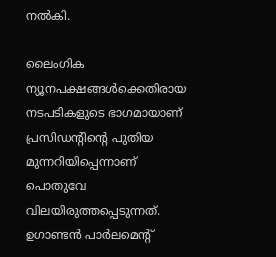നല്‍കി.

ലൈംഗിക ന്യൂനപക്ഷങ്ങള്‍ക്കെതിരായ നടപടികളുടെ ഭാഗമായാണ് പ്രസിഡന്റിന്റെ പുതിയ മുന്നറിയിപ്പെന്നാണ് പൊതുവേ വിലയിരുത്തപ്പെടുന്നത്. ഉഗാണ്ടന്‍ പാര്‍ലമെന്റ്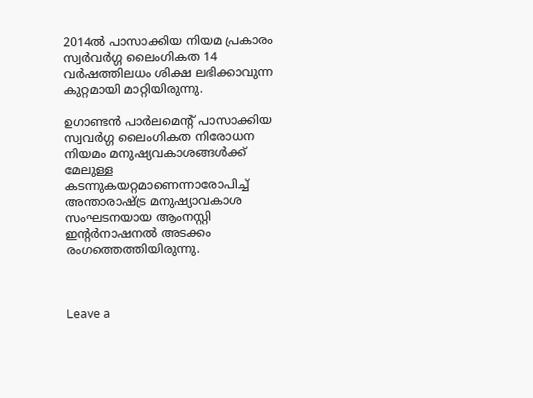2014ല്‍ പാസാക്കിയ നിയമ പ്രകാരം സ്വര്‍വര്‍ഗ്ഗ ലൈംഗികത 14 വര്‍ഷത്തിലധം ശിക്ഷ ലഭിക്കാവുന്ന കുറ്റമായി മാറ്റിയിരുന്നു.

ഉഗാണ്ടന്‍ പാര്‍ലമെന്റ് പാസാക്കിയ സ്വവര്‍ഗ്ഗ ലൈംഗികത നിരോധന നിയമം മനുഷ്യവകാശങ്ങള്‍ക്ക് മേലുള്ള കടന്നുകയറ്റമാണെന്നാരോപിച്ച് അന്താരാഷ്ട്ര മനുഷ്യാവകാശ സംഘടനയായ ആംനസ്റ്റി ഇന്റര്‍നാഷനല്‍ അടക്കം രംഗത്തെത്തിയിരുന്നു.



Leave a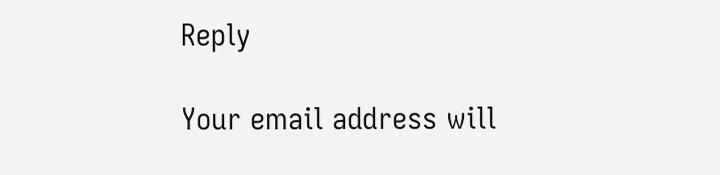Reply

Your email address will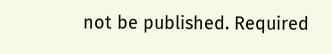not be published. Required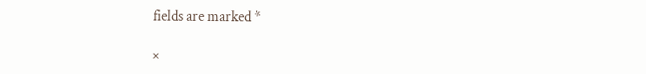fields are marked *

×